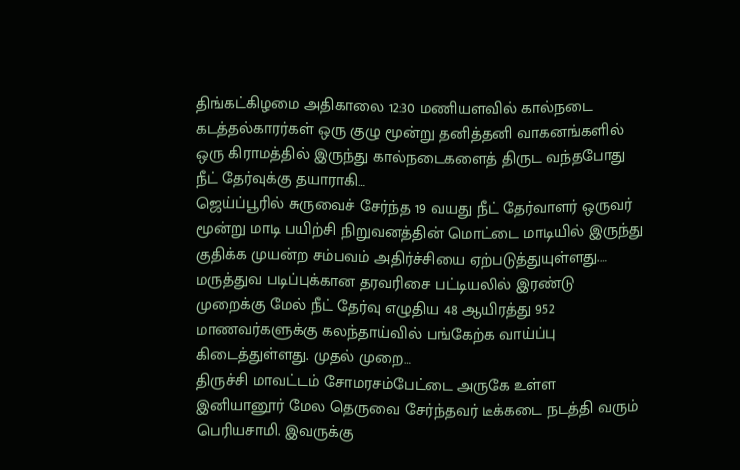திங்கட்கிழமை அதிகாலை 12:30 மணியளவில் கால்நடை கடத்தல்காரர்கள் ஒரு குழு மூன்று தனித்தனி வாகனங்களில் ஒரு கிராமத்தில் இருந்து கால்நடைகளைத் திருட வந்தபோது நீட் தேர்வுக்கு தயாராகி…
ஜெய்ப்பூரில் சுருவைச் சேர்ந்த 19 வயது நீட் தேர்வாளர் ஒருவர் மூன்று மாடி பயிற்சி நிறுவனத்தின் மொட்டை மாடியில் இருந்து குதிக்க முயன்ற சம்பவம் அதிர்ச்சியை ஏற்படுத்துயுள்ளது.…
மருத்துவ படிப்புக்கான தரவரிசை பட்டியலில் இரண்டு முறைக்கு மேல் நீட் தேர்வு எழுதிய 48 ஆயிரத்து 952 மாணவர்களுக்கு கலந்தாய்வில் பங்கேற்க வாய்ப்பு கிடைத்துள்ளது. முதல் முறை…
திருச்சி மாவட்டம் சோமரசம்பேட்டை அருகே உள்ள இனியானூர் மேல தெருவை சேர்ந்தவர் டீக்கடை நடத்தி வரும் பெரியசாமி. இவருக்கு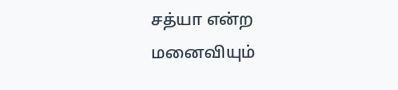சத்யா என்ற மனைவியும்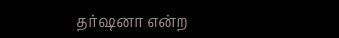தர்ஷனா என்ற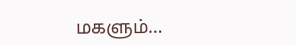மகளும்…